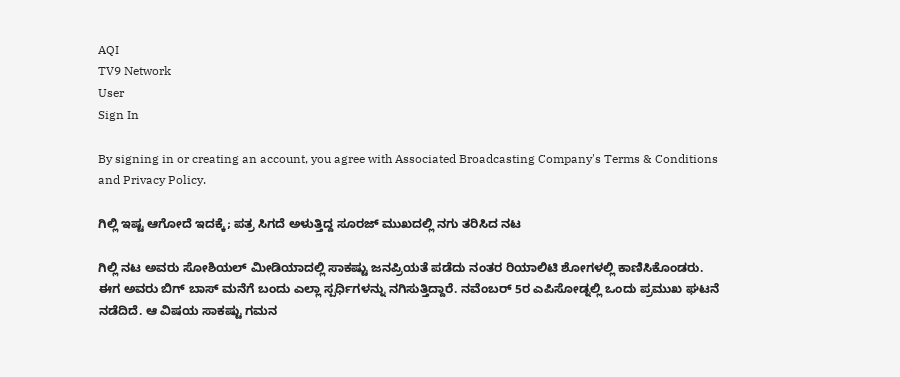AQI
TV9 Network
User
Sign In

By signing in or creating an account, you agree with Associated Broadcasting Company's Terms & Conditions and Privacy Policy.

ಗಿಲ್ಲಿ ಇಷ್ಟ ಆಗೋದೆ ಇದಕ್ಕೆ; ಪತ್ರ ಸಿಗದೆ ಅಳುತ್ತಿದ್ದ ಸೂರಜ್ ಮುಖದಲ್ಲಿ ನಗು ತರಿಸಿದ ನಟ

ಗಿಲ್ಲಿ ನಟ ಅವರು ಸೋಶಿಯಲ್ ಮೀಡಿಯಾದಲ್ಲಿ ಸಾಕಷ್ಟು ಜನಪ್ರಿಯತೆ ಪಡೆದು ನಂತರ ರಿಯಾಲಿಟಿ ಶೋಗಳಲ್ಲಿ ಕಾಣಿಸಿಕೊಂಡರು. ಈಗ ಅವರು ಬಿಗ್ ಬಾಸ್ ಮನೆಗೆ ಬಂದು ಎಲ್ಲಾ ಸ್ಪರ್ಧಿಗಳನ್ನು ನಗಿಸುತ್ತಿದ್ದಾರೆ. ನವೆಂಬರ್ 5ರ ಎಪಿಸೋಡ್ನಲ್ಲಿ ಒಂದು ಪ್ರಮುಖ ಘಟನೆ ನಡೆದಿದೆ. ಆ ವಿಷಯ ಸಾಕಷ್ಟು ಗಮನ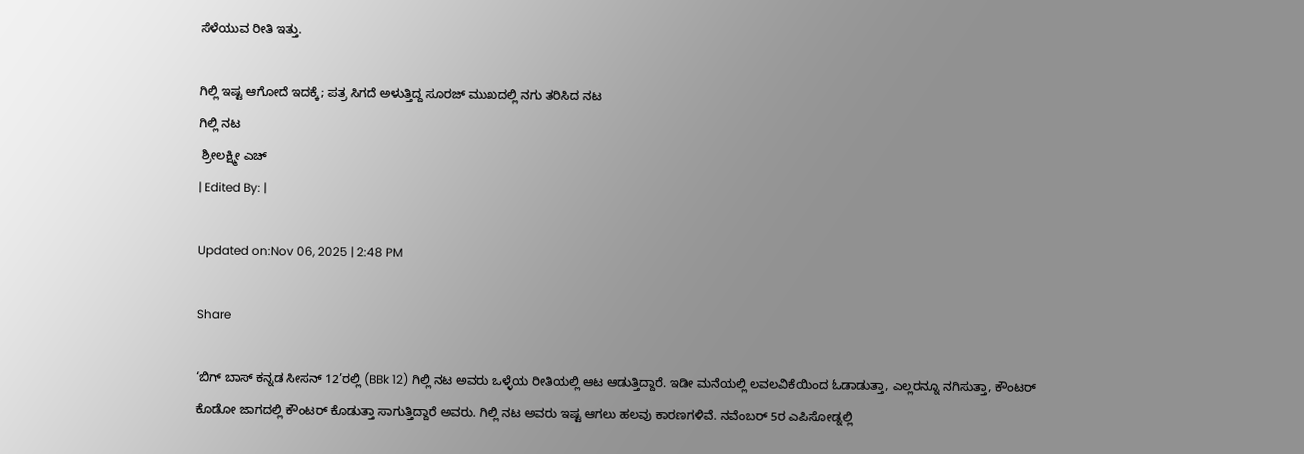ಸೆಳೆಯುವ ರೀತಿ ಇತ್ತು.

ಗಿಲ್ಲಿ ಇಷ್ಟ ಆಗೋದೆ ಇದಕ್ಕೆ; ಪತ್ರ ಸಿಗದೆ ಅಳುತ್ತಿದ್ದ ಸೂರಜ್ ಮುಖದಲ್ಲಿ ನಗು ತರಿಸಿದ ನಟ
ಗಿಲ್ಲಿ ನಟ
 ಶ್ರೀಲಕ್ಷ್ಮೀ ಎಚ್
| Edited By: |

Updated on:Nov 06, 2025 | 2:48 PM

Share

‘ಬಿಗ್ ಬಾಸ್ ಕನ್ನಡ ಸೀಸನ್ 12’ರಲ್ಲಿ (BBk 12) ಗಿಲ್ಲಿ ನಟ ಅವರು ಒಳ್ಳೆಯ ರೀತಿಯಲ್ಲಿ ಆಟ ಆಡುತ್ತಿದ್ದಾರೆ. ಇಡೀ ಮನೆಯಲ್ಲಿ ಲವಲವಿಕೆಯಿಂದ ಓಡಾಡುತ್ತಾ, ಎಲ್ಲರನ್ನೂ ನಗಿಸುತ್ತಾ, ಕೌಂಟರ್ ಕೊಡೋ ಜಾಗದಲ್ಲಿ ಕೌಂಟರ್ ಕೊಡುತ್ತಾ ಸಾಗುತ್ತಿದ್ದಾರೆ ಅವರು. ಗಿಲ್ಲಿ ನಟ ಅವರು ಇಷ್ಟ ಆಗಲು ಹಲವು ಕಾರಣಗಳಿವೆ. ನವೆಂಬರ್ 5ರ ಎಪಿಸೋಡ್ನಲ್ಲಿ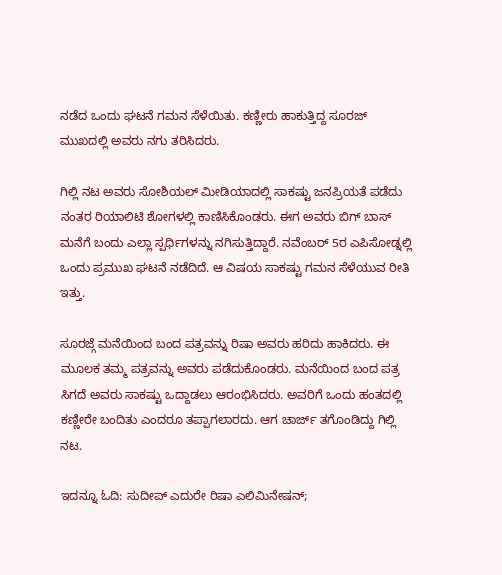ನಡೆದ ಒಂದು ಘಟನೆ ಗಮನ ಸೆಳೆಯಿತು. ಕಣ್ಣೀರು ಹಾಕುತ್ತಿದ್ದ ಸೂರಜ್ ಮುಖದಲ್ಲಿ ಅವರು ನಗು ತರಿಸಿದರು.

ಗಿಲ್ಲಿ ನಟ ಅವರು ಸೋಶಿಯಲ್ ಮೀಡಿಯಾದಲ್ಲಿ ಸಾಕಷ್ಟು ಜನಪ್ರಿಯತೆ ಪಡೆದು ನಂತರ ರಿಯಾಲಿಟಿ ಶೋಗಳಲ್ಲಿ ಕಾಣಿಸಿಕೊಂಡರು. ಈಗ ಅವರು ಬಿಗ್ ಬಾಸ್ ಮನೆಗೆ ಬಂದು ಎಲ್ಲಾ ಸ್ಪರ್ಧಿಗಳನ್ನು ನಗಿಸುತ್ತಿದ್ದಾರೆ. ನವೆಂಬರ್ 5ರ ಎಪಿಸೋಡ್ನಲ್ಲಿ ಒಂದು ಪ್ರಮುಖ ಘಟನೆ ನಡೆದಿದೆ. ಆ ವಿಷಯ ಸಾಕಷ್ಟು ಗಮನ ಸೆಳೆಯುವ ರೀತಿ ಇತ್ತು.

ಸೂರಜ್ಗೆ ಮನೆಯಿಂದ ಬಂದ ಪತ್ರವನ್ನು ರಿಷಾ ಅವರು ಹರಿದು ಹಾಕಿದರು. ಈ ಮೂಲಕ ತಮ್ಮ ಪತ್ರವನ್ನು ಅವರು ಪಡೆದುಕೊಂಡರು. ಮನೆಯಿಂದ ಬಂದ ಪತ್ರ ಸಿಗದೆ ಅವರು ಸಾಕಷ್ಟು ಒದ್ದಾಡಲು ಆರಂಭಿಸಿದರು. ಅವರಿಗೆ ಒಂದು ಹಂತದಲ್ಲಿ ಕಣ್ಣೀರೇ ಬಂದಿತು ಎಂದರೂ ತಪ್ಪಾಗಲಾರದು. ಆಗ ಚಾರ್ಜ್ ತಗೊಂಡಿದ್ದು ಗಿಲ್ಲಿ ನಟ.

ಇದನ್ನೂ ಓದಿ: ಸುದೀಪ್ ಎದುರೇ ರಿಷಾ ಎಲಿಮಿನೇಷನ್;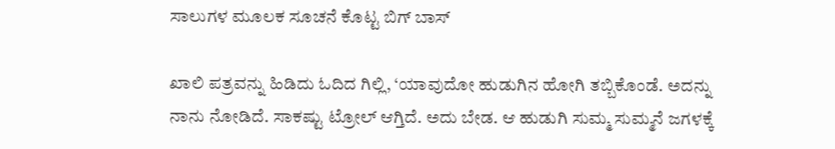ಸಾಲುಗಳ ಮೂಲಕ ಸೂಚನೆ ಕೊಟ್ಟ ಬಿಗ್ ಬಾಸ್

ಖಾಲಿ ಪತ್ರವನ್ನು ಹಿಡಿದು ಓದಿದ ಗಿಲ್ಲಿ, ‘ಯಾವುದೋ ಹುಡುಗಿನ ಹೋಗಿ ತಬ್ಬಿಕೊಂಡೆ. ಅದನ್ನು ನಾನು ನೋಡಿದೆ. ಸಾಕಷ್ಟು ಟ್ರೋಲ್ ಆಗ್ತಿದೆ. ಅದು ಬೇಡ. ಆ ಹುಡುಗಿ ಸುಮ್ಮ ಸುಮ್ಮನೆ ಜಗಳಕ್ಕೆ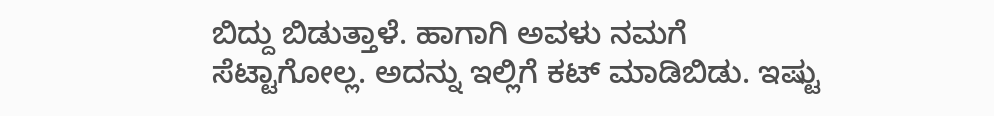ಬಿದ್ದು ಬಿಡುತ್ತಾಳೆ. ಹಾಗಾಗಿ ಅವಳು ನಮಗೆ ಸೆಟ್ಟಾಗೋಲ್ಲ. ಅದನ್ನು ಇಲ್ಲಿಗೆ ಕಟ್ ಮಾಡಿಬಿಡು. ಇಷ್ಟು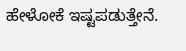ಹೇಳೋಕೆ ಇಷ್ಟಪಡುತ್ತೇನೆ.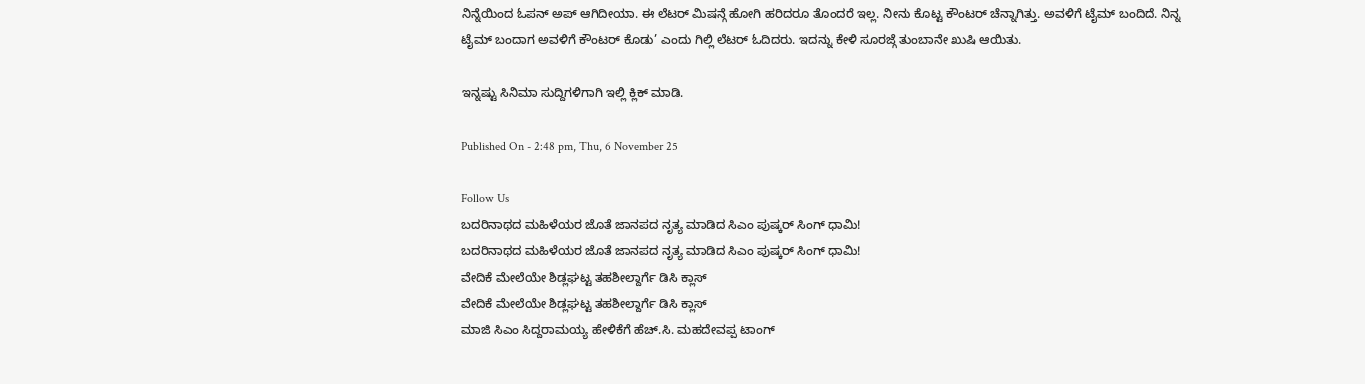ನಿನ್ನೆಯಿಂದ ಓಪನ್ ಅಪ್ ಆಗಿದೀಯಾ. ಈ ಲೆಟರ್ ಮಿಷನ್ಗೆ ಹೋಗಿ ಹರಿದರೂ ತೊಂದರೆ ಇಲ್ಲ. ನೀನು ಕೊಟ್ಟ ಕೌಂಟರ್ ಚೆನ್ನಾಗಿತ್ತು. ಅವಳಿಗೆ ಟೈಮ್ ಬಂದಿದೆ. ನಿನ್ನ ಟೈಮ್ ಬಂದಾಗ ಅವಳಿಗೆ ಕೌಂಟರ್ ಕೊಡು’ ಎಂದು ಗಿಲ್ಲಿ ಲೆಟರ್ ಓದಿದರು. ಇದನ್ನು ಕೇಳಿ ಸೂರಜ್ಗೆ ತುಂಬಾನೇ ಖುಷಿ ಆಯಿತು.

ಇನ್ನಷ್ಟು ಸಿನಿಮಾ ಸುದ್ದಿಗಳಿಗಾಗಿ ಇಲ್ಲಿ ಕ್ಲಿಕ್ ಮಾಡಿ.

Published On - 2:48 pm, Thu, 6 November 25

Follow Us
ಬದರಿನಾಥದ ಮಹಿಳೆಯರ ಜೊತೆ ಜಾನಪದ ನೃತ್ಯ ಮಾಡಿದ ಸಿಎಂ ಪುಷ್ಕರ್ ಸಿಂಗ್ ಧಾಮಿ!
ಬದರಿನಾಥದ ಮಹಿಳೆಯರ ಜೊತೆ ಜಾನಪದ ನೃತ್ಯ ಮಾಡಿದ ಸಿಎಂ ಪುಷ್ಕರ್ ಸಿಂಗ್ ಧಾಮಿ!
ವೇದಿಕೆ ಮೇಲೆಯೇ ಶಿಡ್ಲಘಟ್ಟ ತಹಶೀಲ್ದಾರ್ಗೆ ಡಿಸಿ ಕ್ಲಾಸ್
ವೇದಿಕೆ ಮೇಲೆಯೇ ಶಿಡ್ಲಘಟ್ಟ ತಹಶೀಲ್ದಾರ್ಗೆ ಡಿಸಿ ಕ್ಲಾಸ್
ಮಾಜಿ ಸಿಎಂ ಸಿದ್ದರಾಮಯ್ಯ ಹೇಳಿಕೆಗೆ ಹೆಚ್.ಸಿ. ಮಹದೇವಪ್ಪ ಟಾಂಗ್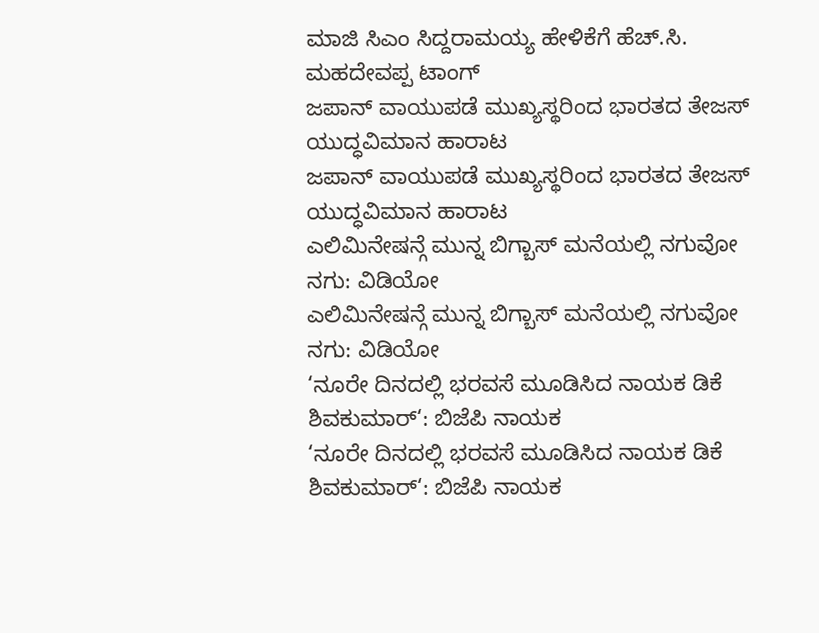ಮಾಜಿ ಸಿಎಂ ಸಿದ್ದರಾಮಯ್ಯ ಹೇಳಿಕೆಗೆ ಹೆಚ್.ಸಿ. ಮಹದೇವಪ್ಪ ಟಾಂಗ್
ಜಪಾನ್ ವಾಯುಪಡೆ ಮುಖ್ಯಸ್ಥರಿಂದ ಭಾರತದ ತೇಜಸ್ ಯುದ್ಧವಿಮಾನ ಹಾರಾಟ
ಜಪಾನ್ ವಾಯುಪಡೆ ಮುಖ್ಯಸ್ಥರಿಂದ ಭಾರತದ ತೇಜಸ್ ಯುದ್ಧವಿಮಾನ ಹಾರಾಟ
ಎಲಿಮಿನೇಷನ್ಗೆ ಮುನ್ನ ಬಿಗ್ಬಾಸ್ ಮನೆಯಲ್ಲಿ ನಗುವೋ ನಗು: ವಿಡಿಯೋ
ಎಲಿಮಿನೇಷನ್ಗೆ ಮುನ್ನ ಬಿಗ್ಬಾಸ್ ಮನೆಯಲ್ಲಿ ನಗುವೋ ನಗು: ವಿಡಿಯೋ
‘ನೂರೇ ದಿನದಲ್ಲಿ ಭರವಸೆ ಮೂಡಿಸಿದ ನಾಯಕ ಡಿಕೆ ಶಿವಕುಮಾರ್‘: ಬಿಜೆಪಿ ನಾಯಕ
‘ನೂರೇ ದಿನದಲ್ಲಿ ಭರವಸೆ ಮೂಡಿಸಿದ ನಾಯಕ ಡಿಕೆ ಶಿವಕುಮಾರ್‘: ಬಿಜೆಪಿ ನಾಯಕ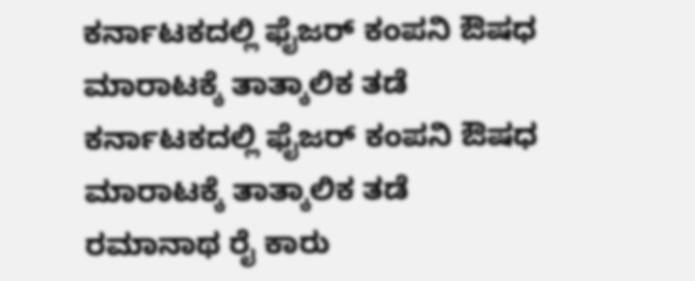ಕರ್ನಾಟಕದಲ್ಲಿ ಫೈಜರ್ ಕಂಪನಿ ಔಷಧ ಮಾರಾಟಕ್ಕೆ ತಾತ್ಕಾಲಿಕ ತಡೆ
ಕರ್ನಾಟಕದಲ್ಲಿ ಫೈಜರ್ ಕಂಪನಿ ಔಷಧ ಮಾರಾಟಕ್ಕೆ ತಾತ್ಕಾಲಿಕ ತಡೆ
ರಮಾನಾಥ ರೈ ಕಾರು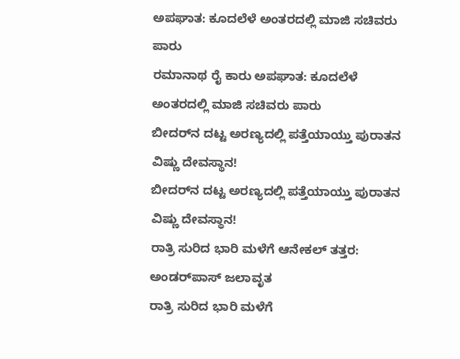ಅಪಘಾತ: ಕೂದಲೆಳೆ ಅಂತರದಲ್ಲಿ ಮಾಜಿ ಸಚಿವರು ಪಾರು
ರಮಾನಾಥ ರೈ ಕಾರು ಅಪಘಾತ: ಕೂದಲೆಳೆ ಅಂತರದಲ್ಲಿ ಮಾಜಿ ಸಚಿವರು ಪಾರು
ಬೀದರ್‌ನ ದಟ್ಟ ಅರಣ್ಯದಲ್ಲಿ ಪತ್ತೆಯಾಯ್ತು ಪುರಾತನ ವಿಷ್ಣು ದೇವಸ್ಥಾನ!
ಬೀದರ್‌ನ ದಟ್ಟ ಅರಣ್ಯದಲ್ಲಿ ಪತ್ತೆಯಾಯ್ತು ಪುರಾತನ ವಿಷ್ಣು ದೇವಸ್ಥಾನ!
ರಾತ್ರಿ ಸುರಿದ ಭಾರಿ ಮಳೆಗೆ ಆನೇಕಲ್ ತತ್ತರ: ಅಂಡರ್‌ಪಾಸ್ ಜಲಾವೃತ
ರಾತ್ರಿ ಸುರಿದ ಭಾರಿ ಮಳೆಗೆ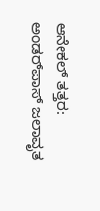ಆನೇಕಲ್ ತತ್ತರ: ಅಂಡರ್‌ಪಾಸ್ ಜಲಾವೃತ